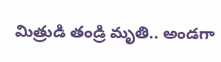మిత్రుడి తండ్రి మృతి.. అండగా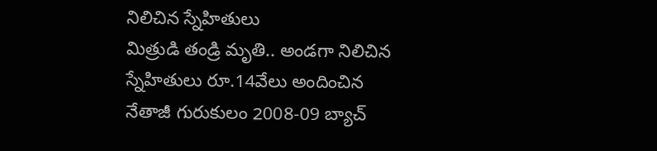నిలిచిన స్నేహితులు
మిత్రుడి తండ్రి మృతి.. అండగా నిలిచిన స్నేహితులు రూ.14వేలు అందించిన నేతాజీ గురుకులం 2008-09 బ్యాచ్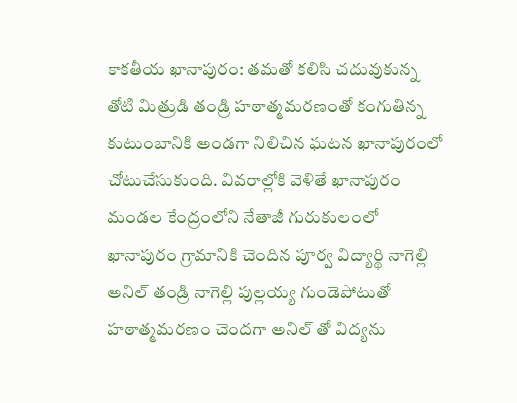కాకతీయ ఖానాపురం: తమతో కలిసి చదువుకున్న తోటి మిత్రుడి తండ్రి హఠాత్మమరణంతో కంగుతిన్న కుటుంబానికి అండగా నిలిచిన ఘటన ఖానాపురంలో చోటుచేసుకుంది. వివరాల్లోకి వెళితే ఖానాపురం మండల కేంద్రంలోని నేతాజీ గురుకులంలో ఖానాపురం గ్రామానికి చెందిన పూర్వ విద్యార్థి నాగెల్లి అనిల్ తండ్రి నాగెల్లి పుల్లయ్య గుండెపోటుతో హఠాత్మమరణం చెందగా అనిల్ తో విద్యను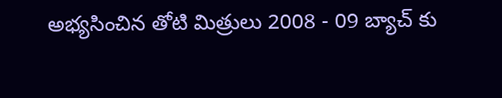అభ్యసించిన తోటి మిత్రులు 2008 - 09 బ్యాచ్ కు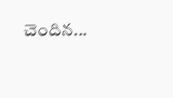చెందిన...